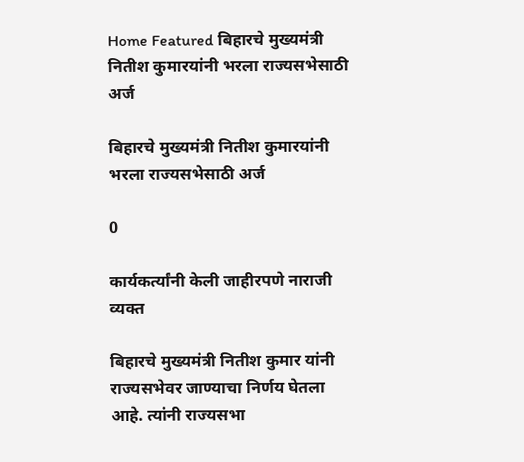Home Featured बिहारचे मुख्यमंत्री नितीश कुमारयांनी भरला राज्यसभेसाठी अर्ज

बिहारचे मुख्यमंत्री नितीश कुमारयांनी भरला राज्यसभेसाठी अर्ज

0

कार्यकर्त्यांनी केली जाहीरपणे नाराजी व्यक्त

बिहारचे मुख्यमंत्री नितीश कुमार यांनी राज्यसभेवर जाण्याचा निर्णय घेतला आहे. त्यांनी राज्यसभा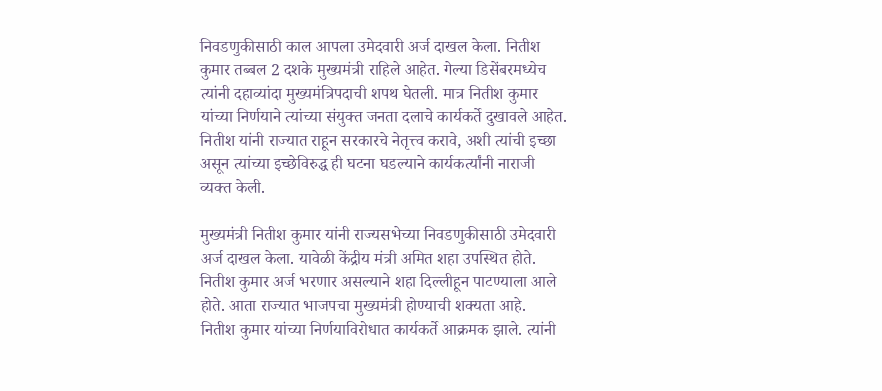निवडणुकीसाठी काल आपला उमेदवारी अर्ज दाखल केला. नितीश कुमार तब्बल 2 दशके मुख्यमंत्री राहिले आहेत. गेल्या डिसेंबरमध्येच त्यांनी दहाव्यांदा मुख्यमंत्रिपदाची शपथ घेतली. मात्र नितीश कुमार यांच्या निर्णयाने त्यांच्या संयुक्त जनता दलाचे कार्यकर्ते दुखावले आहेत. नितीश यांनी राज्यात राहून सरकारचे नेतृत्त्व करावे, अशी त्यांची इच्छा असून त्यांच्या इच्छेविरुद्ध ही घटना घडल्याने कार्यकर्त्यांनी नाराजी व्यक्त केली.

मुख्यमंत्री नितीश कुमार यांनी राज्यसभेच्या निवडणुकीसाठी उमेदवारी अर्ज दाखल केला. यावेळी केंद्रीय मंत्री अमित शहा उपस्थित होते. नितीश कुमार अर्ज भरणार असल्याने शहा दिल्लीहून पाटण्याला आले होते. आता राज्यात भाजपचा मुख्यमंत्री होण्याची शक्यता आहे.
नितीश कुमार यांच्या निर्णयाविरोधात कार्यकर्ते आक्रमक झाले. त्यांनी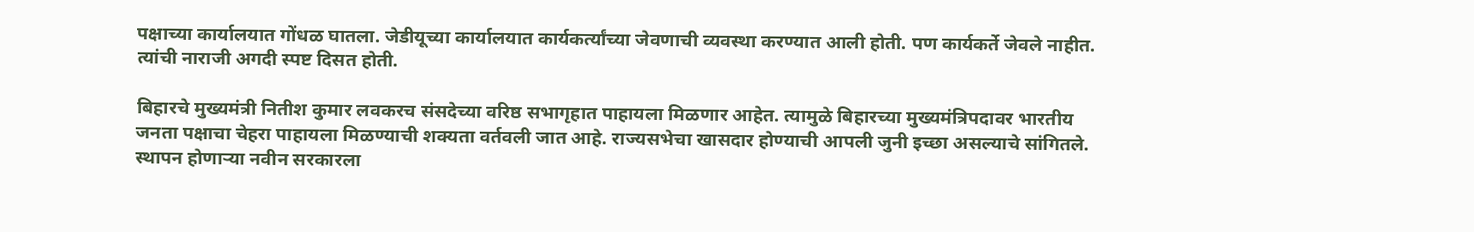पक्षाच्या कार्यालयात गोंधळ घातला. जेडीयूच्या कार्यालयात कार्यकर्त्यांच्या जेवणाची व्यवस्था करण्यात आली होती. पण कार्यकर्ते जेवले नाहीत. त्यांची नाराजी अगदी स्पष्ट दिसत होती.

बिहारचे मुख्यमंत्री नितीश कुमार लवकरच संसदेच्या वरिष्ठ सभागृहात पाहायला मिळणार आहेत. त्यामुळे बिहारच्या मुख्यमंत्रिपदावर भारतीय जनता पक्षाचा चेहरा पाहायला मिळण्याची शक्यता वर्तवली जात आहे. राज्यसभेचा खासदार होण्याची आपली जुनी इच्छा असल्याचे सांगितले.
स्थापन होणाऱ्या नवीन सरकारला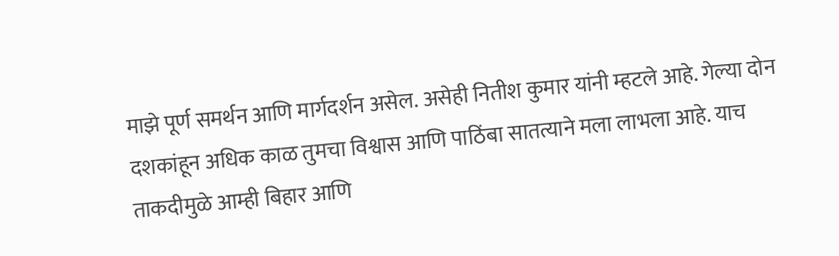माझे पूर्ण समर्थन आणि मार्गदर्शन असेल. असेही नितीश कुमार यांनी म्हटले आहे. गेल्या दोन दशकांहून अधिक काळ तुमचा विश्वास आणि पाठिंबा सातत्याने मला लाभला आहे. याच ताकदीमुळे आम्ही बिहार आणि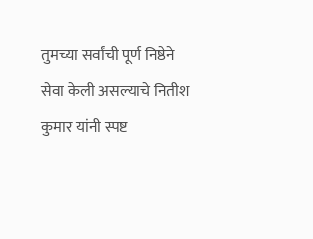तुमच्या सर्वांची पूर्ण निष्ठेने सेवा केली असल्याचे नितीश कुमार यांनी स्पष्ट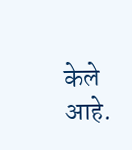केले आहे.